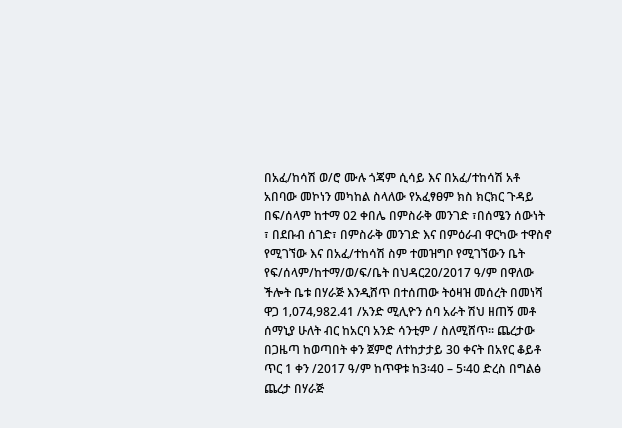በአፈ/ከሳሽ ወ/ሮ ሙሉ ጎጃም ሲሳይ እና በአፈ/ተከሳሽ አቶ አበባው መኮነን መካከል ስላለው የአፈፃፀም ክስ ክርክር ጉዳይ በፍ/ሰላም ከተማ 02 ቀበሌ በምስራቅ መንገድ ፣በሰሜን ሰውነት ፣ በደቡብ ሰገድ፣ በምስራቅ መንገድ እና በምዕራብ ዋርካው ተዋስኖ የሚገኘው እና በአፈ/ተከሳሽ ስም ተመዝግቦ የሚገኘውን ቤት የፍ/ሰላም/ከተማ/ወ/ፍ/ቤት በህዳር20/2017 ዓ/ም በዋለው ችሎት ቤቱ በሃራጅ እንዲሸጥ በተሰጠው ትዕዛዝ መሰረት በመነሻ ዋጋ 1‚074‚982.41 /አንድ ሚሊዮን ሰባ አራት ሽህ ዘጠኝ መቶ ሰማኒያ ሁለት ብር ከአርባ አንድ ሳንቲም / ስለሚሸጥ፡፡ ጨረታው በጋዜጣ ከወጣበት ቀን ጀምሮ ለተከታታይ 30 ቀናት በአየር ቆይቶ ጥር 1 ቀን /2017 ዓ/ም ከጥዋቱ ከ3፡40 – 5፡40 ድረስ በግልፅ ጨረታ በሃራጅ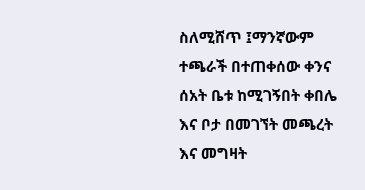ስለሚሸጥ ፤ማንኛውም ተጫራች በተጠቀሰው ቀንና ሰአት ቤቱ ከሚገኝበት ቀበሌ እና ቦታ በመገኘት መጫረት እና መግዛት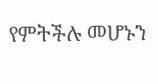የምትችሉ መሆኑን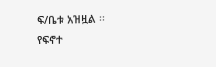ፍ/ቤቱ አዝዟል ፡፡
የፍኖተ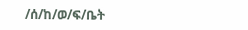/ሰ/ከ/ወ/ፍ/ቤት